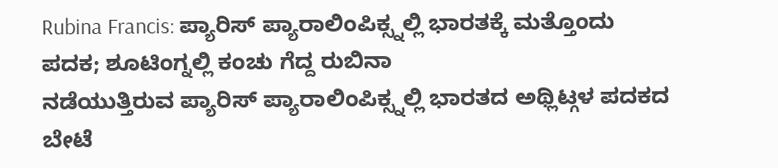Rubina Francis: ಪ್ಯಾರಿಸ್ ಪ್ಯಾರಾಲಿಂಪಿಕ್ಸ್ನಲ್ಲಿ ಭಾರತಕ್ಕೆ ಮತ್ತೊಂದು ಪದಕ; ಶೂಟಿಂಗ್ನಲ್ಲಿ ಕಂಚು ಗೆದ್ದ ರುಬಿನಾ
ನಡೆಯುತ್ತಿರುವ ಪ್ಯಾರಿಸ್ ಪ್ಯಾರಾಲಿಂಪಿಕ್ಸ್ನಲ್ಲಿ ಭಾರತದ ಅಥ್ಲಿಟ್ಗಳ ಪದಕದ ಬೇಟೆ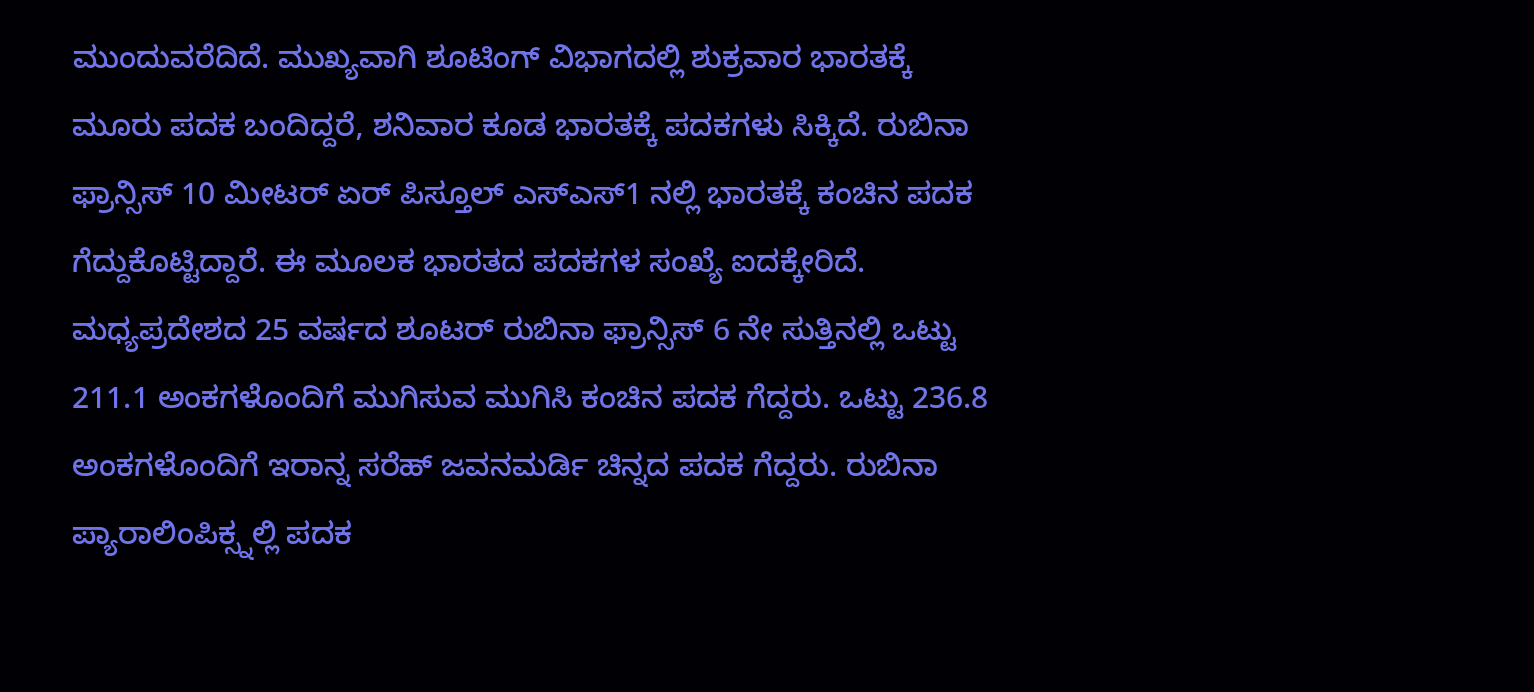ಮುಂದುವರೆದಿದೆ. ಮುಖ್ಯವಾಗಿ ಶೂಟಿಂಗ್ ವಿಭಾಗದಲ್ಲಿ ಶುಕ್ರವಾರ ಭಾರತಕ್ಕೆ ಮೂರು ಪದಕ ಬಂದಿದ್ದರೆ, ಶನಿವಾರ ಕೂಡ ಭಾರತಕ್ಕೆ ಪದಕಗಳು ಸಿಕ್ಕಿದೆ. ರುಬಿನಾ ಫ್ರಾನ್ಸಿಸ್ 10 ಮೀಟರ್ ಏರ್ ಪಿಸ್ತೂಲ್ ಎಸ್ಎಸ್1 ನಲ್ಲಿ ಭಾರತಕ್ಕೆ ಕಂಚಿನ ಪದಕ ಗೆದ್ದುಕೊಟ್ಟಿದ್ದಾರೆ. ಈ ಮೂಲಕ ಭಾರತದ ಪದಕಗಳ ಸಂಖ್ಯೆ ಐದಕ್ಕೇರಿದೆ.
ಮಧ್ಯಪ್ರದೇಶದ 25 ವರ್ಷದ ಶೂಟರ್ ರುಬಿನಾ ಫ್ರಾನ್ಸಿಸ್ 6 ನೇ ಸುತ್ತಿನಲ್ಲಿ ಒಟ್ಟು 211.1 ಅಂಕಗಳೊಂದಿಗೆ ಮುಗಿಸುವ ಮುಗಿಸಿ ಕಂಚಿನ ಪದಕ ಗೆದ್ದರು. ಒಟ್ಟು 236.8 ಅಂಕಗಳೊಂದಿಗೆ ಇರಾನ್ನ ಸರೆಹ್ ಜವನಮರ್ಡಿ ಚಿನ್ನದ ಪದಕ ಗೆದ್ದರು. ರುಬಿನಾ ಪ್ಯಾರಾಲಿಂಪಿಕ್ಸ್ನಲ್ಲಿ ಪದಕ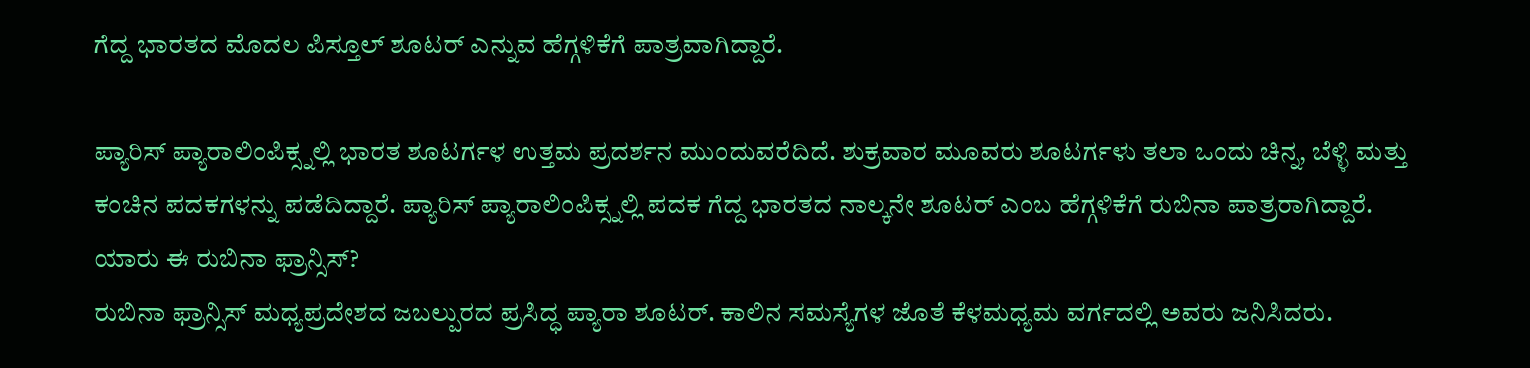ಗೆದ್ದ ಭಾರತದ ಮೊದಲ ಪಿಸ್ತೂಲ್ ಶೂಟರ್ ಎನ್ನುವ ಹೆಗ್ಗಳಿಕೆಗೆ ಪಾತ್ರವಾಗಿದ್ದಾರೆ.

ಪ್ಯಾರಿಸ್ ಪ್ಯಾರಾಲಿಂಪಿಕ್ಸ್ನಲ್ಲಿ ಭಾರತ ಶೂಟರ್ಗಳ ಉತ್ತಮ ಪ್ರದರ್ಶನ ಮುಂದುವರೆದಿದೆ. ಶುಕ್ರವಾರ ಮೂವರು ಶೂಟರ್ಗಳು ತಲಾ ಒಂದು ಚಿನ್ನ, ಬೆಳ್ಳಿ ಮತ್ತು ಕಂಚಿನ ಪದಕಗಳನ್ನು ಪಡೆದಿದ್ದಾರೆ. ಪ್ಯಾರಿಸ್ ಪ್ಯಾರಾಲಿಂಪಿಕ್ಸ್ನಲ್ಲಿ ಪದಕ ಗೆದ್ದ ಭಾರತದ ನಾಲ್ಕನೇ ಶೂಟರ್ ಎಂಬ ಹೆಗ್ಗಳಿಕೆಗೆ ರುಬಿನಾ ಪಾತ್ರರಾಗಿದ್ದಾರೆ.
ಯಾರು ಈ ರುಬಿನಾ ಫ್ರಾನ್ಸಿಸ್?
ರುಬಿನಾ ಫ್ರಾನ್ಸಿಸ್ ಮಧ್ಯಪ್ರದೇಶದ ಜಬಲ್ಪುರದ ಪ್ರಸಿದ್ಧ ಪ್ಯಾರಾ ಶೂಟರ್. ಕಾಲಿನ ಸಮಸ್ಯೆಗಳ ಜೊತೆ ಕೆಳಮಧ್ಯಮ ವರ್ಗದಲ್ಲಿ ಅವರು ಜನಿಸಿದರು.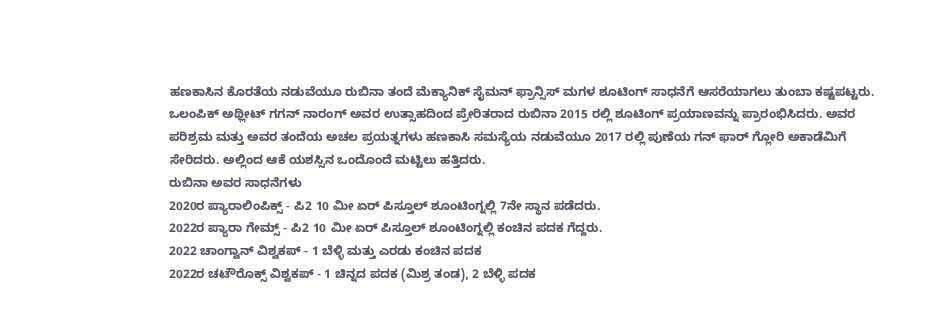ಹಣಕಾಸಿನ ಕೊರತೆಯ ನಡುವೆಯೂ ರುಬಿನಾ ತಂದೆ ಮೆಕ್ಯಾನಿಕ್ ಸೈಮನ್ ಫ್ರಾನ್ಸಿಸ್ ಮಗಳ ಶೂಟಿಂಗ್ ಸಾಧನೆಗೆ ಆಸರೆಯಾಗಲು ತುಂಬಾ ಕಷ್ಟಪಟ್ಟರು.
ಒಲಂಪಿಕ್ ಅಥ್ಲೀಟ್ ಗಗನ್ ನಾರಂಗ್ ಅವರ ಉತ್ಸಾಹದಿಂದ ಪ್ರೇರಿತರಾದ ರುಬಿನಾ 2015 ರಲ್ಲಿ ಶೂಟಿಂಗ್ ಪ್ರಯಾಣವನ್ನು ಪ್ರಾರಂಭಿಸಿದರು. ಅವರ ಪರಿಶ್ರಮ ಮತ್ತು ಅವರ ತಂದೆಯ ಅಚಲ ಪ್ರಯತ್ನಗಳು ಹಣಕಾಸಿ ಸಮಸ್ಯೆಯ ನಡುವೆಯೂ 2017 ರಲ್ಲಿ ಪುಣೆಯ ಗನ್ ಫಾರ್ ಗ್ಲೋರಿ ಅಕಾಡೆಮಿಗೆ ಸೇರಿದರು. ಅಲ್ಲಿಂದ ಆಕೆ ಯಶಸ್ಸಿನ ಒಂದೊಂದೆ ಮಟ್ಟಿಲು ಹತ್ತಿದರು.
ರುಬಿನಾ ಅವರ ಸಾಧನೆಗಳು
2020ರ ಪ್ಯಾರಾಲಿಂಪಿಕ್ಸ್ - ಪಿ2 10 ಮೀ ಏರ್ ಪಿಸ್ತೂಲ್ ಶೂಂಟಿಂಗ್ನಲ್ಲಿ 7ನೇ ಸ್ಥಾನ ಪಡೆದರು.
2022ರ ಪ್ಯಾರಾ ಗೇಮ್ಸ್ - ಪಿ2 10 ಮೀ ಏರ್ ಪಿಸ್ತೂಲ್ ಶೂಂಟಿಂಗ್ನಲ್ಲಿ ಕಂಚಿನ ಪದಕ ಗೆದ್ದರು.
2022 ಚಾಂಗ್ವಾನ್ ವಿಶ್ವಕಪ್ - 1 ಬೆಳ್ಳಿ ಮತ್ತು ಎರಡು ಕಂಚಿನ ಪದಕ
2022ರ ಚಟೌರೊಕ್ಸ್ ವಿಶ್ವಕಪ್ - 1 ಚಿನ್ನದ ಪದಕ (ಮಿಶ್ರ ತಂಡ), 2 ಬೆಳ್ಳಿ ಪದಕ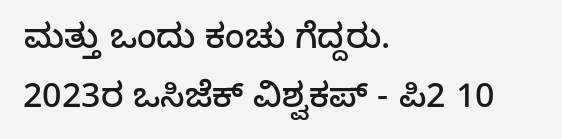ಮತ್ತು ಒಂದು ಕಂಚು ಗೆದ್ದರು.
2023ರ ಒಸಿಜೆಕ್ ವಿಶ್ವಕಪ್ - ಪಿ2 10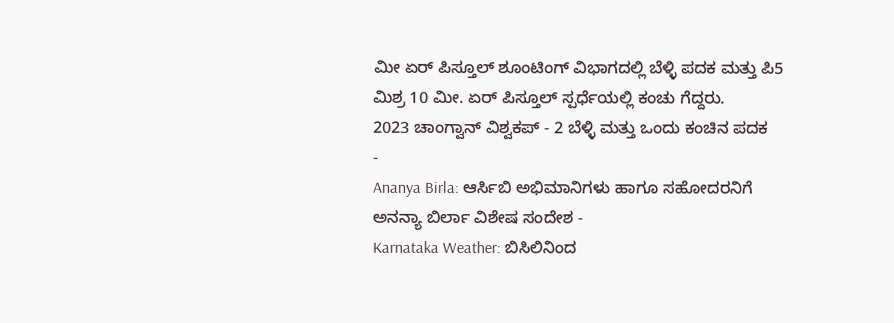ಮೀ ಏರ್ ಪಿಸ್ತೂಲ್ ಶೂಂಟಿಂಗ್ ವಿಭಾಗದಲ್ಲಿ ಬೆಳ್ಳಿ ಪದಕ ಮತ್ತು ಪಿ5 ಮಿಶ್ರ 10 ಮೀ. ಏರ್ ಪಿಸ್ತೂಲ್ ಸ್ಪರ್ಧೆಯಲ್ಲಿ ಕಂಚು ಗೆದ್ದರು.
2023 ಚಾಂಗ್ವಾನ್ ವಿಶ್ವಕಪ್ - 2 ಬೆಳ್ಳಿ ಮತ್ತು ಒಂದು ಕಂಚಿನ ಪದಕ
-
Ananya Birla: ಆರ್ಸಿಬಿ ಅಭಿಮಾನಿಗಳು ಹಾಗೂ ಸಹೋದರನಿಗೆ ಅನನ್ಯಾ ಬಿರ್ಲಾ ವಿಶೇಷ ಸಂದೇಶ -
Karnataka Weather: ಬಿಸಿಲಿನಿಂದ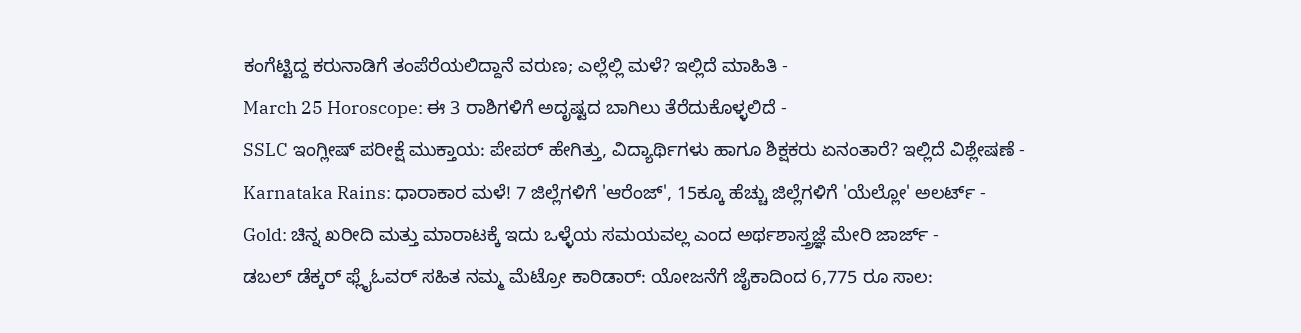ಕಂಗೆಟ್ಟಿದ್ದ ಕರುನಾಡಿಗೆ ತಂಪೆರೆಯಲಿದ್ದಾನೆ ವರುಣ; ಎಲ್ಲೆಲ್ಲಿ ಮಳೆ? ಇಲ್ಲಿದೆ ಮಾಹಿತಿ -
March 25 Horoscope: ಈ 3 ರಾಶಿಗಳಿಗೆ ಅದೃಷ್ಟದ ಬಾಗಿಲು ತೆರೆದುಕೊಳ್ಳಲಿದೆ -
SSLC ಇಂಗ್ಲೀಷ್ ಪರೀಕ್ಷೆ ಮುಕ್ತಾಯ: ಪೇಪರ್ ಹೇಗಿತ್ತು, ವಿದ್ಯಾರ್ಥಿಗಳು ಹಾಗೂ ಶಿಕ್ಷಕರು ಏನಂತಾರೆ? ಇಲ್ಲಿದೆ ವಿಶ್ಲೇಷಣೆ -
Karnataka Rains: ಧಾರಾಕಾರ ಮಳೆ! 7 ಜಿಲ್ಲೆಗಳಿಗೆ 'ಆರೆಂಜ್', 15ಕ್ಕೂ ಹೆಚ್ಚು ಜಿಲ್ಲೆಗಳಿಗೆ 'ಯೆಲ್ಲೋ' ಅಲರ್ಟ್ -
Gold: ಚಿನ್ನ ಖರೀದಿ ಮತ್ತು ಮಾರಾಟಕ್ಕೆ ಇದು ಒಳ್ಳೆಯ ಸಮಯವಲ್ಲ ಎಂದ ಅರ್ಥಶಾಸ್ತ್ರಜ್ಞೆ ಮೇರಿ ಜಾರ್ಜ್ -
ಡಬಲ್ ಡೆಕ್ಕರ್ ಫ್ಲೈಓವರ್ ಸಹಿತ ನಮ್ಮ ಮೆಟ್ರೋ ಕಾರಿಡಾರ್: ಯೋಜನೆಗೆ ಜೈಕಾದಿಂದ 6,775 ರೂ ಸಾಲ: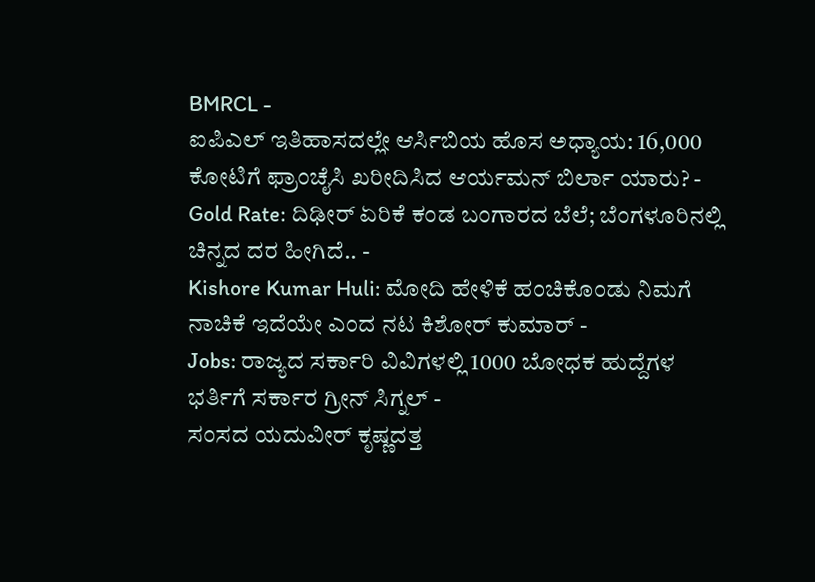BMRCL -
ಐಪಿಎಲ್ ಇತಿಹಾಸದಲ್ಲೇ ಆರ್ಸಿಬಿಯ ಹೊಸ ಅಧ್ಯಾಯ: 16,000 ಕೋಟಿಗೆ ಫ್ರಾಂಚೈಸಿ ಖರೀದಿಸಿದ ಆರ್ಯಮನ್ ಬಿರ್ಲಾ ಯಾರು? -
Gold Rate: ದಿಢೀರ್ ಏರಿಕೆ ಕಂಡ ಬಂಗಾರದ ಬೆಲೆ; ಬೆಂಗಳೂರಿನಲ್ಲಿ ಚಿನ್ನದ ದರ ಹೀಗಿದೆ.. -
Kishore Kumar Huli: ಮೋದಿ ಹೇಳಿಕೆ ಹಂಚಿಕೊಂಡು ನಿಮಗೆ ನಾಚಿಕೆ ಇದೆಯೇ ಎಂದ ನಟ ಕಿಶೋರ್ ಕುಮಾರ್ -
Jobs: ರಾಜ್ಯದ ಸರ್ಕಾರಿ ವಿವಿಗಳಲ್ಲಿ 1000 ಬೋಧಕ ಹುದ್ದೆಗಳ ಭರ್ತಿಗೆ ಸರ್ಕಾರ ಗ್ರೀನ್ ಸಿಗ್ನಲ್ -
ಸಂಸದ ಯದುವೀರ್ ಕೃಷ್ಣದತ್ತ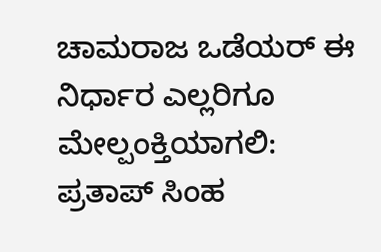ಚಾಮರಾಜ ಒಡೆಯರ್ ಈ ನಿರ್ಧಾರ ಎಲ್ಲರಿಗೂ ಮೇಲ್ಪಂಕ್ತಿಯಾಗಲಿ: ಪ್ರತಾಪ್ ಸಿಂಹ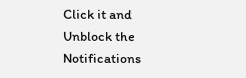Click it and Unblock the Notifications